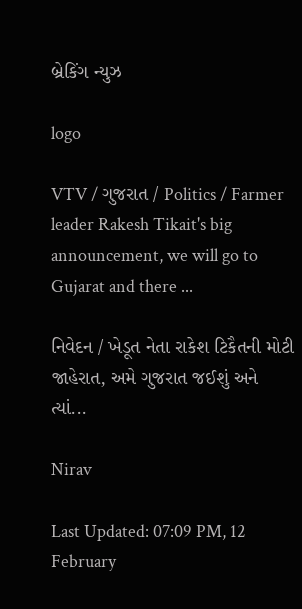બ્રેકિંગ ન્યુઝ

logo

VTV / ગુજરાત / Politics / Farmer leader Rakesh Tikait's big announcement, we will go to Gujarat and there ...

નિવેદન / ખેડૂત નેતા રાકેશ ટિકૈતની મોટી જાહેરાત, અમે ગુજરાત જઈશું અને ત્યાં...

Nirav

Last Updated: 07:09 PM, 12 February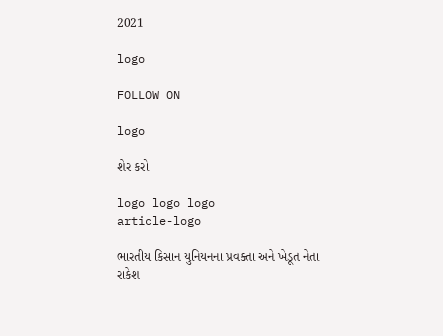2021

logo

FOLLOW ON

logo

શેર કરો

logo logo logo
article-logo

ભારતીય કિસાન યુનિયનના પ્રવક્તા અને ખેડૂત નેતા રાકેશ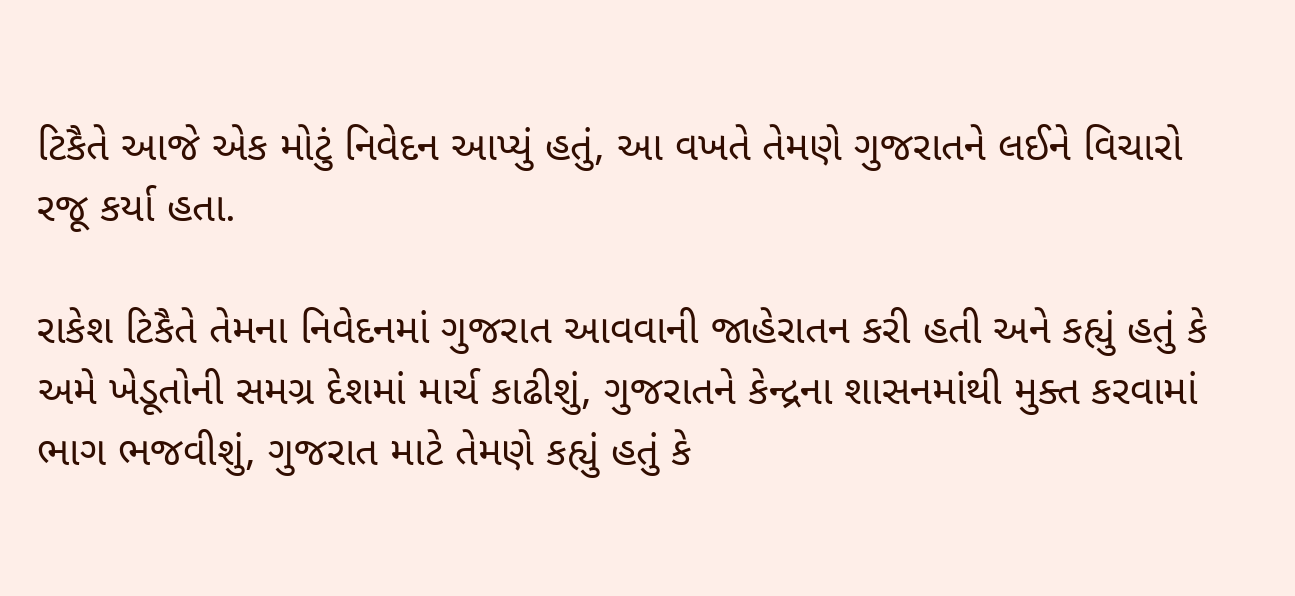ટિકૈતે આજે એક મોટું નિવેદન આપ્યું હતું, આ વખતે તેમણે ગુજરાતને લઈને વિચારો રજૂ કર્યા હતા.

રાકેશ ટિકૈતે તેમના નિવેદનમાં ગુજરાત આવવાની જાહેરાતન કરી હતી અને કહ્યું હતું કે અમે ખેડૂતોની સમગ્ર દેશમાં માર્ચ કાઢીશું, ગુજરાતને કેન્દ્રના શાસનમાંથી મુક્ત કરવામાં ભાગ ભજવીશું, ગુજરાત માટે તેમણે કહ્યું હતું કે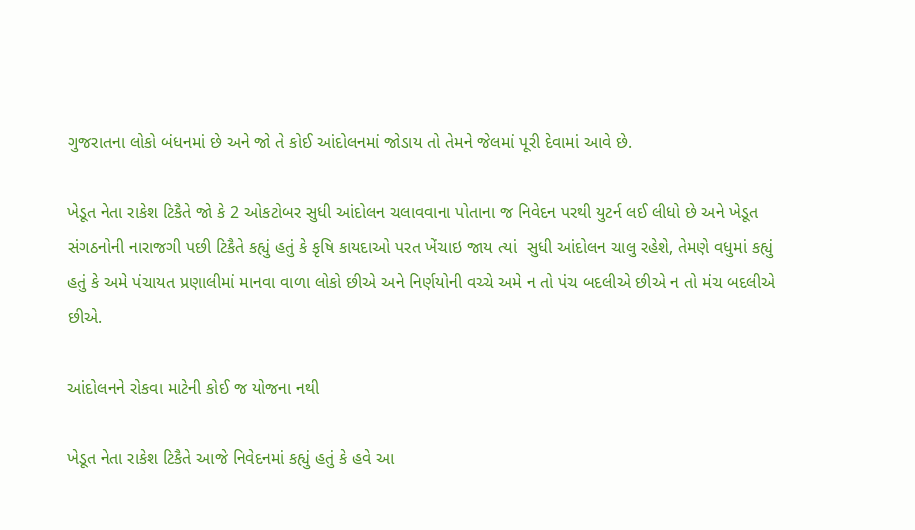ગુજરાતના લોકો બંધનમાં છે અને જો તે કોઈ આંદોલનમાં જોડાય તો તેમને જેલમાં પૂરી દેવામાં આવે છે.

ખેડૂત નેતા રાકેશ ટિકૈતે જો કે 2 ઓકટોબર સુધી આંદોલન ચલાવવાના પોતાના જ નિવેદન પરથી યુટર્ન લઈ લીધો છે અને ખેડૂત સંગઠનોની નારાજગી પછી ટિકૈતે કહ્યું હતું કે કૃષિ કાયદાઓ પરત ખેંચાઇ જાય ત્યાં  સુધી આંદોલન ચાલુ રહેશે, તેમણે વધુમાં કહ્યું હતું કે અમે પંચાયત પ્રણાલીમાં માનવા વાળા લોકો છીએ અને નિર્ણયોની વચ્ચે અમે ન તો પંચ બદલીએ છીએ ન તો મંચ બદલીએ છીએ.

આંદોલનને રોકવા માટેની કોઈ જ યોજના નથી

ખેડૂત નેતા રાકેશ ટિકૈતે આજે નિવેદનમાં કહ્યું હતું કે હવે આ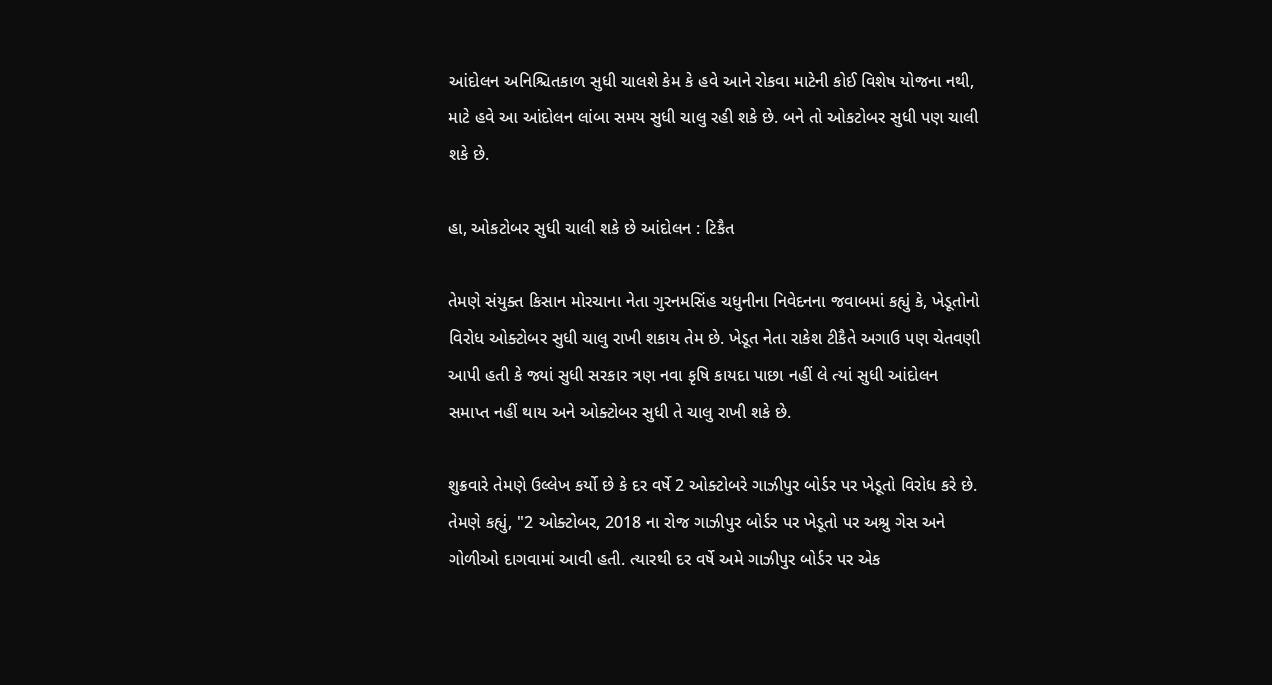આંદોલન અનિશ્ચિતકાળ સુધી ચાલશે કેમ કે હવે આને રોકવા માટેની કોઈ વિશેષ યોજના નથી, માટે હવે આ આંદોલન લાંબા સમય સુધી ચાલુ રહી શકે છે. બને તો ઓકટોબર સુધી પણ ચાલી શકે છે.

હા, ઓકટોબર સુધી ચાલી શકે છે આંદોલન : ટિકૈત

તેમણે સંયુક્ત કિસાન મોરચાના નેતા ગુરનમસિંહ ચધુનીના નિવેદનના જવાબમાં કહ્યું કે, ખેડૂતોનો વિરોધ ઓક્ટોબર સુધી ચાલુ રાખી શકાય તેમ છે. ખેડૂત નેતા રાકેશ ટીકૈતે અગાઉ પણ ચેતવણી આપી હતી કે જ્યાં સુધી સરકાર ત્રણ નવા કૃષિ કાયદા પાછા નહીં લે ત્યાં સુધી આંદોલન સમાપ્ત નહીં થાય અને ઓક્ટોબર સુધી તે ચાલુ રાખી શકે છે.

શુક્રવારે તેમણે ઉલ્લેખ કર્યો છે કે દર વર્ષે 2 ઓક્ટોબરે ગાઝીપુર બોર્ડર પર ખેડૂતો વિરોધ કરે છે. તેમણે કહ્યું, "2 ઓક્ટોબર, 2018 ના રોજ ગાઝીપુર બોર્ડર પર ખેડૂતો પર અશ્રુ ગેસ અને ગોળીઓ દાગવામાં આવી હતી. ત્યારથી દર વર્ષે અમે ગાઝીપુર બોર્ડર પર એક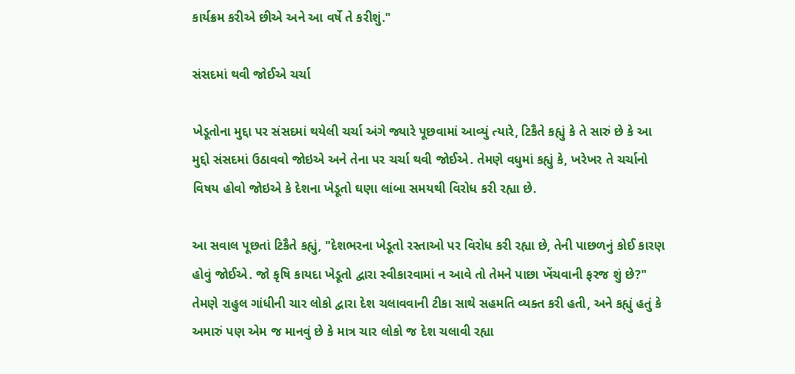કાર્યક્રમ કરીએ છીએ અને આ વર્ષે તે કરીશું."

સંસદમાં થવી જોઈએ ચર્ચા

ખેડૂતોના મુદ્દા પર સંસદમાં થયેલી ચર્ચા અંગે જ્યારે પૂછવામાં આવ્યું ત્યારે, ટિકૈતે કહ્યું કે તે સારું છે કે આ મુદ્દો સંસદમાં ઉઠાવવો જોઇએ અને તેના પર ચર્ચા થવી જોઈએ. તેમણે વધુમાં કહ્યું કે, ખરેખર તે ચર્ચાનો વિષય હોવો જોઇએ કે દેશના ખેડૂતો ઘણા લાંબા સમયથી વિરોધ કરી રહ્યા છે.

આ સવાલ પૂછતાં ટિકૈતે કહ્યું, "દેશભરના ખેડૂતો રસ્તાઓ પર વિરોધ કરી રહ્યા છે, તેની પાછળનું કોઈ કારણ હોવું જોઈએ. જો કૃષિ કાયદા ખેડૂતો દ્વારા સ્વીકારવામાં ન આવે તો તેમને પાછા ખેંચવાની ફરજ શું છે?" તેમણે રાહુલ ગાંધીની ચાર લોકો દ્વારા દેશ ચલાવવાની ટીકા સાથે સહમતિ વ્યક્ત કરી હતી, અને કહ્યું હતું કે અમારું પણ એમ જ માનવું છે કે માત્ર ચાર લોકો જ દેશ ચલાવી રહ્યા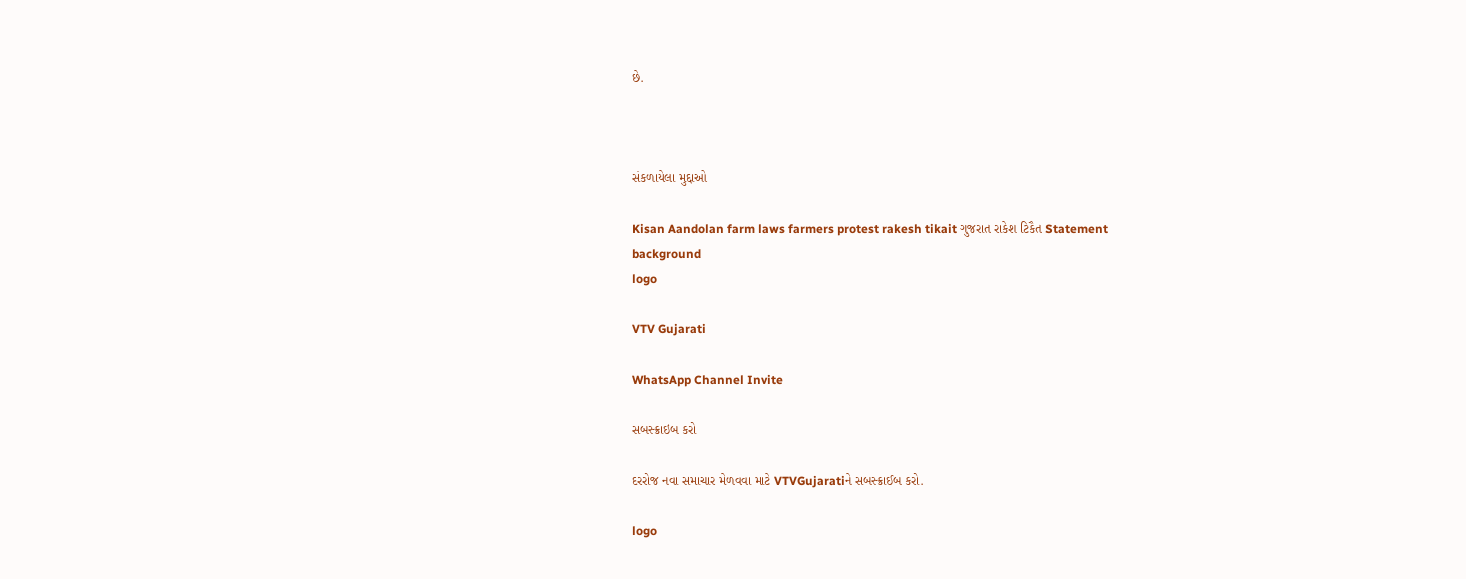છે.



સંકળાયેલા મુદ્દાઓ

Kisan Aandolan farm laws farmers protest rakesh tikait ગુજરાત રાકેશ ટિકૈત Statement
background
logo

VTV Gujarati

WhatsApp Channel Invite

સબસ્ક્રાઇબ કરો

દરરોજ નવા સમાચાર મેળવવા માટે VTVGujaratiને સબસ્ક્રાઈબ કરો.

logo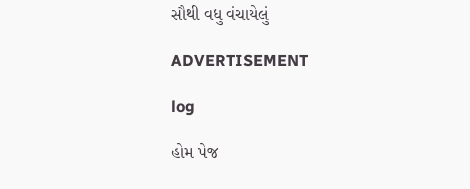સૌથી વધુ વંચાયેલું

ADVERTISEMENT

log

હોમ પેજ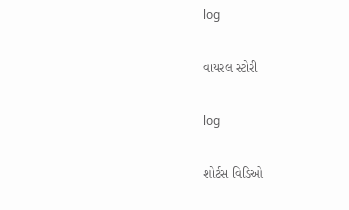log

વાયરલ સ્ટોરી

log

શોર્ટસ વિડિઓ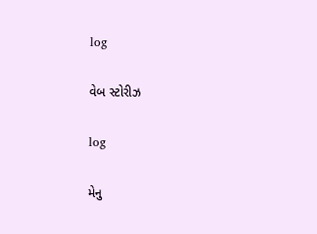log

વેબ સ્ટોરીઝ

log

મેનુ